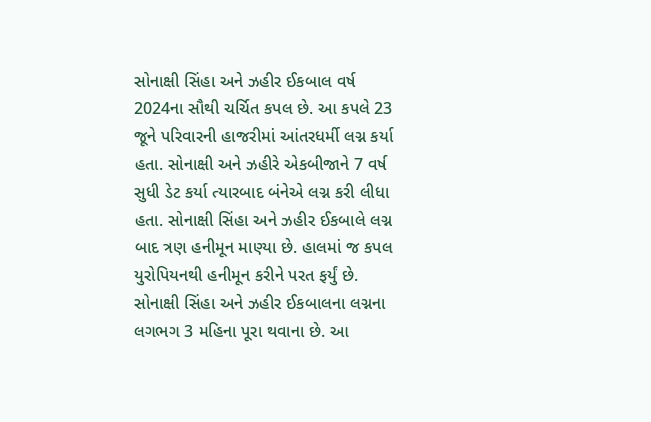સોનાક્ષી સિંહા અને ઝહીર ઈકબાલ વર્ષ 2024ના સૌથી ચર્ચિત કપલ છે. આ કપલે 23 જૂને પરિવારની હાજરીમાં આંતરધર્મી લગ્ન કર્યા હતા. સોનાક્ષી અને ઝહીરે એકબીજાને 7 વર્ષ સુધી ડેટ કર્યા ત્યારબાદ બંનેએ લગ્ન કરી લીધા હતા. સોનાક્ષી સિંહા અને ઝહીર ઈકબાલે લગ્ન બાદ ત્રણ હનીમૂન માણ્યા છે. હાલમાં જ કપલ યુરોપિયનથી હનીમૂન કરીને પરત ફર્યું છે.
સોનાક્ષી સિંહા અને ઝહીર ઈકબાલના લગ્નના લગભગ 3 મહિના પૂરા થવાના છે. આ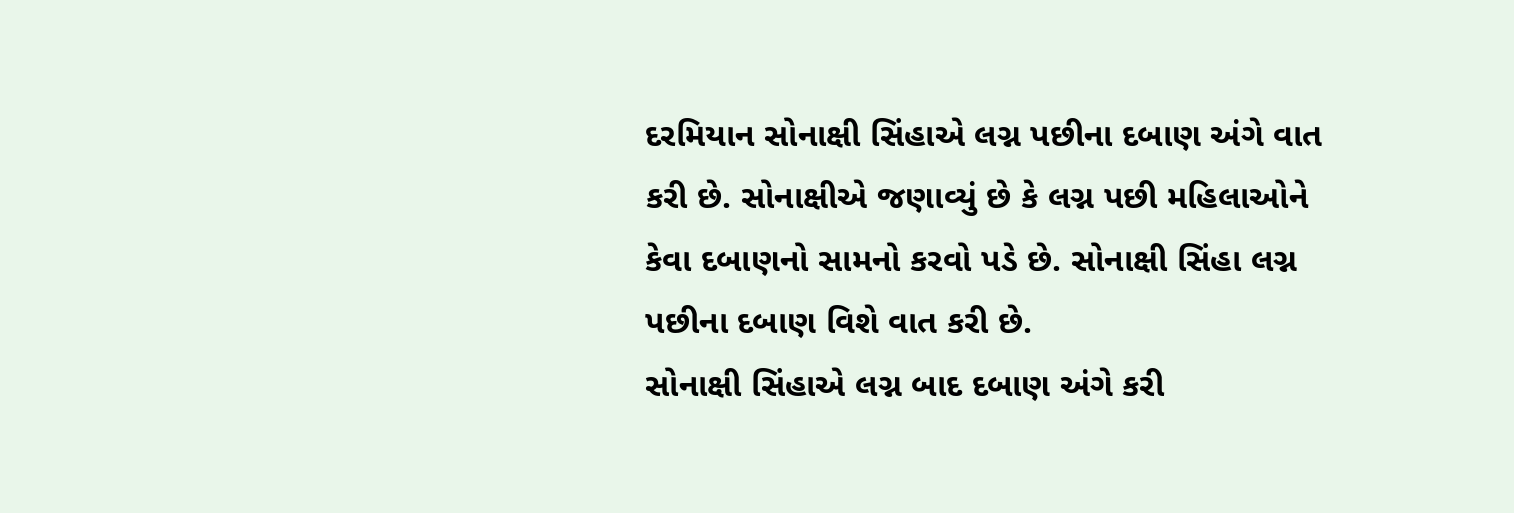દરમિયાન સોનાક્ષી સિંહાએ લગ્ન પછીના દબાણ અંગે વાત કરી છે. સોનાક્ષીએ જણાવ્યું છે કે લગ્ન પછી મહિલાઓને કેવા દબાણનો સામનો કરવો પડે છે. સોનાક્ષી સિંહા લગ્ન પછીના દબાણ વિશે વાત કરી છે.
સોનાક્ષી સિંહાએ લગ્ન બાદ દબાણ અંગે કરી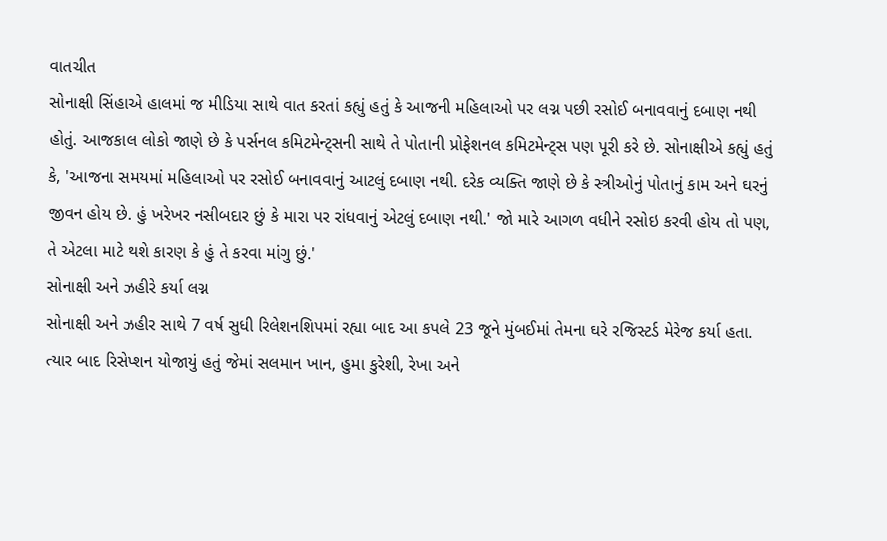વાતચીત
સોનાક્ષી સિંહાએ હાલમાં જ મીડિયા સાથે વાત કરતાં કહ્યું હતું કે આજની મહિલાઓ પર લગ્ન પછી રસોઈ બનાવવાનું દબાણ નથી હોતું. આજકાલ લોકો જાણે છે કે પર્સનલ કમિટમેન્ટ્સની સાથે તે પોતાની પ્રોફેશનલ કમિટમેન્ટ્સ પણ પૂરી કરે છે. સોનાક્ષીએ કહ્યું હતું કે, 'આજના સમયમાં મહિલાઓ પર રસોઈ બનાવવાનું આટલું દબાણ નથી. દરેક વ્યક્તિ જાણે છે કે સ્ત્રીઓનું પોતાનું કામ અને ઘરનું જીવન હોય છે. હું ખરેખર નસીબદાર છું કે મારા પર રાંધવાનું એટલું દબાણ નથી.' જો મારે આગળ વધીને રસોઇ કરવી હોય તો પણ, તે એટલા માટે થશે કારણ કે હું તે કરવા માંગુ છું.'
સોનાક્ષી અને ઝહીરે કર્યા લગ્ન
સોનાક્ષી અને ઝહીર સાથે 7 વર્ષ સુધી રિલેશનશિપમાં રહ્યા બાદ આ કપલે 23 જૂને મુંબઈમાં તેમના ઘરે રજિસ્ટર્ડ મેરેજ કર્યા હતા. ત્યાર બાદ રિસેપ્શન યોજાયું હતું જેમાં સલમાન ખાન, હુમા કુરેશી, રેખા અને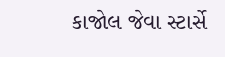કાજોલ જેવા સ્ટાર્સે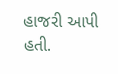હાજરી આપી હતી.